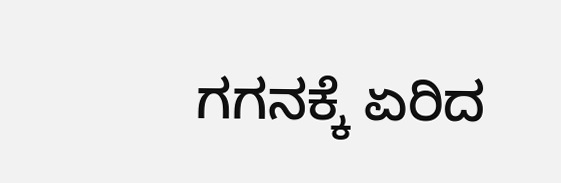ಗಗನಕ್ಕೆ ಏರಿದ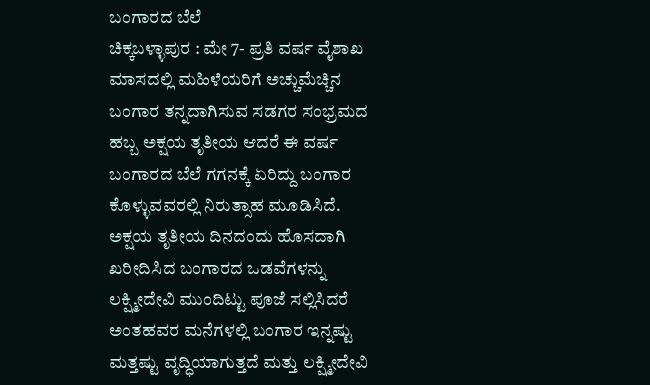ಬಂಗಾರದ ಬೆಲೆ
ಚಿಕ್ಕಬಳ್ಳಾಪುರ : ಮೇ 7- ಪ್ರತಿ ವರ್ಷ ವೈಶಾಖ ಮಾಸದಲ್ಲಿ ಮಹಿಳೆಯರಿಗೆ ಅಚ್ಚುಮೆಚ್ಚಿನ ಬಂಗಾರ ತನ್ನದಾಗಿಸುವ ಸಡಗರ ಸಂಭ್ರಮದ ಹಬ್ಬ ಅಕ್ಷಯ ತೃತೀಯ ಆದರೆ ಈ ವರ್ಷ ಬಂಗಾರದ ಬೆಲೆ ಗಗನಕ್ಕೆ ಏರಿದ್ದು ಬಂಗಾರ ಕೊಳ್ಳುವವರಲ್ಲಿ ನಿರುತ್ಸಾಹ ಮೂಡಿಸಿದೆ.
ಅಕ್ಷಯ ತೃತೀಯ ದಿನದಂದು ಹೊಸದಾಗಿ ಖರೀದಿಸಿದ ಬಂಗಾರದ ಒಡವೆಗಳನ್ನು ಲಕ್ಷ್ಮೀದೇವಿ ಮುಂದಿಟ್ಟು ಪೂಜೆ ಸಲ್ಲಿಸಿದರೆ ಅಂತಹವರ ಮನೆಗಳಲ್ಲಿ ಬಂಗಾರ ಇನ್ನಷ್ಟು ಮತ್ತಷ್ಟು ವೃದ್ಧಿಯಾಗುತ್ತದೆ ಮತ್ತು ಲಕ್ಷ್ಮೀದೇವಿ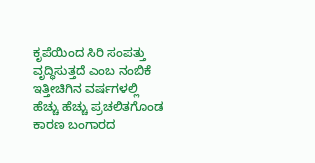ಕೃಪೆಯಿಂದ ಸಿರಿ ಸಂಪತ್ತು ವೃದ್ಧಿಸುತ್ತದೆ ಎಂಬ ನಂಬಿಕೆ ಇತ್ತೀಚಿಗಿನ ವರ್ಷಗಳಲ್ಲಿ ಹೆಚ್ಚು ಹೆಚ್ಚು ಪ್ರಚಲಿತಗೊಂಡ ಕಾರಣ ಬಂಗಾರದ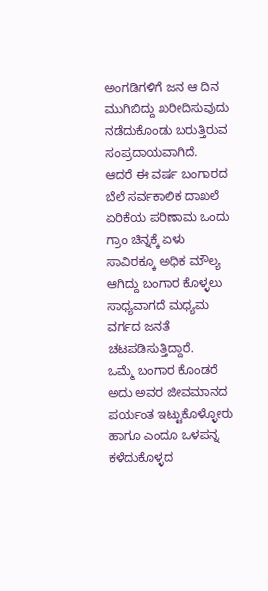ಅಂಗಡಿಗಳಿಗೆ ಜನ ಆ ದಿನ ಮುಗಿಬಿದ್ದು ಖರೀದಿಸುವುದು ನಡೆದುಕೊಂಡು ಬರುತ್ತಿರುವ ಸಂಪ್ರದಾಯವಾಗಿದೆ.
ಆದರೆ ಈ ವರ್ಷ ಬಂಗಾರದ ಬೆಲೆ ಸರ್ವಕಾಲಿಕ ದಾಖಲೆ ಏರಿಕೆಯ ಪರಿಣಾಮ ಒಂದು ಗ್ರಾಂ ಚಿನ್ನಕ್ಕೆ ಏಳು ಸಾವಿರಕ್ಕೂ ಅಧಿಕ ಮೌಲ್ಯ ಆಗಿದ್ದು ಬಂಗಾರ ಕೊಳ್ಳಲು ಸಾಧ್ಯವಾಗದೆ ಮಧ್ಯಮ ವರ್ಗದ ಜನತೆ ಚಟಪಡಿಸುತ್ತಿದ್ದಾರೆ.
ಒಮ್ಮೆ ಬಂಗಾರ ಕೊಂಡರೆ ಅದು ಅವರ ಜೀವಮಾನದ ಪರ್ಯಂತ ಇಟ್ಟುಕೊಳ್ಳೋರು ಹಾಗೂ ಎಂದೂ ಒಳಪನ್ನ ಕಳೆದುಕೊಳ್ಳದ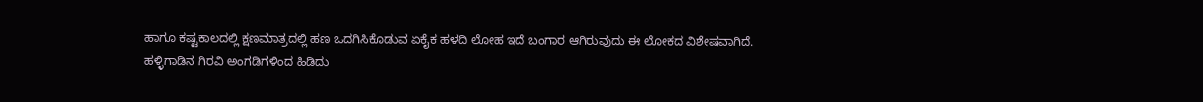ಹಾಗೂ ಕಷ್ಟಕಾಲದಲ್ಲಿ ಕ್ಷಣಮಾತ್ರದಲ್ಲಿ ಹಣ ಒದಗಿಸಿಕೊಡುವ ಏಕೈಕ ಹಳದಿ ಲೋಹ ಇದೆ ಬಂಗಾರ ಆಗಿರುವುದು ಈ ಲೋಕದ ವಿಶೇಷವಾಗಿದೆ.
ಹಳ್ಳಿಗಾಡಿನ ಗಿರವಿ ಅಂಗಡಿಗಳಿಂದ ಹಿಡಿದು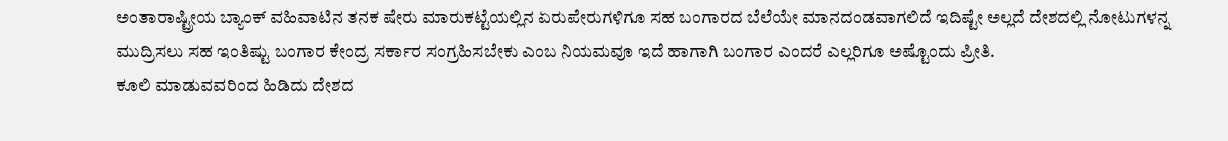ಅಂತಾರಾಷ್ಟ್ರೀಯ ಬ್ಯಾಂಕ್ ವಹಿವಾಟಿನ ತನಕ ಷೇರು ಮಾರುಕಟ್ಟೆಯಲ್ಲಿನ ಏರುಪೇರುಗಳಿಗೂ ಸಹ ಬಂಗಾರದ ಬೆಲೆಯೇ ಮಾನದಂಡವಾಗಲಿದೆ ಇದಿಷ್ಟೇ ಅಲ್ಲದೆ ದೇಶದಲ್ಲಿ ನೋಟುಗಳನ್ನ ಮುದ್ರಿಸಲು ಸಹ ಇಂತಿಷ್ಟು ಬಂಗಾರ ಕೇಂದ್ರ ಸರ್ಕಾರ ಸಂಗ್ರಹಿಸಬೇಕು ಎಂಬ ನಿಯಮವೂ ಇದೆ ಹಾಗಾಗಿ ಬಂಗಾರ ಎಂದರೆ ಎಲ್ಲರಿಗೂ ಅಷ್ಟೊಂದು ಪ್ರೀತಿ.
ಕೂಲಿ ಮಾಡುವವರಿಂದ ಹಿಡಿದು ದೇಶದ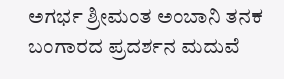ಅಗರ್ಭ ಶ್ರೀಮಂತ ಅಂಬಾನಿ ತನಕ ಬಂಗಾರದ ಪ್ರದರ್ಶನ ಮದುವೆ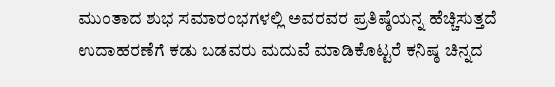ಮುಂತಾದ ಶುಭ ಸಮಾರಂಭಗಳಲ್ಲಿ ಅವರವರ ಪ್ರತಿಷ್ಠೆಯನ್ನ ಹೆಚ್ಚಿಸುತ್ತದೆ ಉದಾಹರಣೆಗೆ ಕಡು ಬಡವರು ಮದುವೆ ಮಾಡಿಕೊಟ್ಟರೆ ಕನಿಷ್ಠ ಚಿನ್ನದ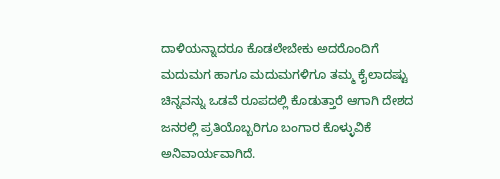ದಾಳಿಯನ್ನಾದರೂ ಕೊಡಲೇಬೇಕು ಅದರೊಂದಿಗೆ ಮದುಮಗ ಹಾಗೂ ಮದುಮಗಳಿಗೂ ತಮ್ಮ ಕೈಲಾದಷ್ಟು ಚಿನ್ನವನ್ನು ಒಡವೆ ರೂಪದಲ್ಲಿ ಕೊಡುತ್ತಾರೆ ಆಗಾಗಿ ದೇಶದ ಜನರಲ್ಲಿ ಪ್ರತಿಯೊಬ್ಬರಿಗೂ ಬಂಗಾರ ಕೊಳ್ಳುವಿಕೆ ಅನಿವಾರ್ಯವಾಗಿದೆ.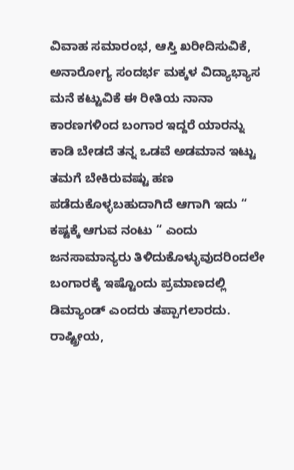ವಿವಾಹ ಸಮಾರಂಭ, ಆಸ್ತಿ ಖರೀದಿಸುವಿಕೆ, ಅನಾರೋಗ್ಯ ಸಂದರ್ಭ ಮಕ್ಕಳ ವಿದ್ಯಾಭ್ಯಾಸ ಮನೆ ಕಟ್ಟುವಿಕೆ ಈ ರೀತಿಯ ನಾನಾ ಕಾರಣಗಳಿಂದ ಬಂಗಾರ ಇದ್ದರೆ ಯಾರನ್ನು ಕಾಡಿ ಬೇಡದೆ ತನ್ನ ಒಡವೆ ಅಡಮಾನ ಇಟ್ಟು ತಮಗೆ ಬೇಕಿರುವಷ್ಟು ಹಣ ಪಡೆದುಕೊಳ್ಳಬಹುದಾಗಿದೆ ಆಗಾಗಿ ಇದು “ ಕಷ್ಟಕ್ಕೆ ಆಗುವ ನಂಟು “ ಎಂದು ಜನಸಾಮಾನ್ಯರು ತಿಳಿದುಕೊಳ್ಳುವುದರಿಂದಲೇ ಬಂಗಾರಕ್ಕೆ ಇಷ್ಟೊಂದು ಪ್ರಮಾಣದಲ್ಲಿ ಡಿಮ್ಯಾಂಡ್ ಎಂದರು ತಪ್ಪಾಗಲಾರದು.
ರಾಷ್ಟ್ರೀಯ,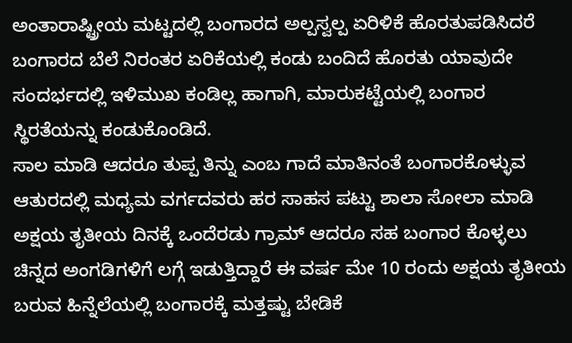ಅಂತಾರಾಷ್ಟ್ರೀಯ ಮಟ್ಟದಲ್ಲಿ ಬಂಗಾರದ ಅಲ್ಪಸ್ವಲ್ಪ ಏರಿಳಿಕೆ ಹೊರತುಪಡಿಸಿದರೆ ಬಂಗಾರದ ಬೆಲೆ ನಿರಂತರ ಏರಿಕೆಯಲ್ಲಿ ಕಂಡು ಬಂದಿದೆ ಹೊರತು ಯಾವುದೇ ಸಂದರ್ಭದಲ್ಲಿ ಇಳಿಮುಖ ಕಂಡಿಲ್ಲ ಹಾಗಾಗಿ, ಮಾರುಕಟ್ಟೆಯಲ್ಲಿ ಬಂಗಾರ ಸ್ಥಿರತೆಯನ್ನು ಕಂಡುಕೊಂಡಿದೆ.
ಸಾಲ ಮಾಡಿ ಆದರೂ ತುಪ್ಪ ತಿನ್ನು ಎಂಬ ಗಾದೆ ಮಾತಿನಂತೆ ಬಂಗಾರಕೊಳ್ಳುವ ಆತುರದಲ್ಲಿ ಮಧ್ಯಮ ವರ್ಗದವರು ಹರ ಸಾಹಸ ಪಟ್ಟು ಶಾಲಾ ಸೋಲಾ ಮಾಡಿ ಅಕ್ಷಯ ತೃತೀಯ ದಿನಕ್ಕೆ ಒಂದೆರಡು ಗ್ರಾಮ್ ಆದರೂ ಸಹ ಬಂಗಾರ ಕೊಳ್ಳಲು ಚಿನ್ನದ ಅಂಗಡಿಗಳಿಗೆ ಲಗ್ಗೆ ಇಡುತ್ತಿದ್ದಾರೆ ಈ ವರ್ಷ ಮೇ 10 ರಂದು ಅಕ್ಷಯ ತೃತೀಯ ಬರುವ ಹಿನ್ನೆಲೆಯಲ್ಲಿ ಬಂಗಾರಕ್ಕೆ ಮತ್ತಷ್ಟು ಬೇಡಿಕೆ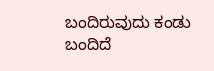ಬಂದಿರುವುದು ಕಂಡು ಬಂದಿದೆ